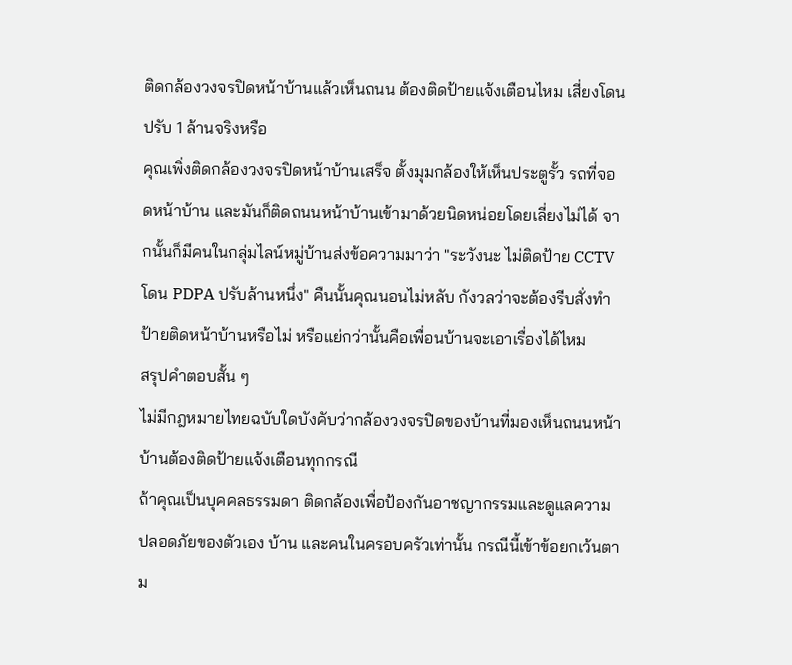ติดกล้องวงจรปิดหน้าบ้านแล้วเห็นถนน ต้องติดป้ายแจ้งเตือนไหม เสี่ยงโดนปรับ 1 ล้านจริงหรือ
คุณเพิ่งติดกล้องวงจรปิดหน้าบ้านเสร็จ ตั้งมุมกล้องให้เห็นประตูรั้ว รถที่จอดหน้าบ้าน และมันก็ติดถนนหน้าบ้านเข้ามาด้วยนิดหน่อยโดยเลี่ยงไม่ได้ จากนั้นก็มีคนในกลุ่มไลน์หมู่บ้านส่งข้อความมาว่า "ระวังนะ ไม่ติดป้าย CCTV โดน PDPA ปรับล้านหนึ่ง" คืนนั้นคุณนอนไม่หลับ กังวลว่าจะต้องรีบสั่งทำป้ายติดหน้าบ้านหรือไม่ หรือแย่กว่านั้นคือเพื่อนบ้านจะเอาเรื่องได้ไหม
สรุปคำตอบสั้น ๆ
ไม่มีกฎหมายไทยฉบับใดบังคับว่ากล้องวงจรปิดของบ้านที่มองเห็นถนนหน้าบ้านต้องติดป้ายแจ้งเตือนทุกกรณี
ถ้าคุณเป็นบุคคลธรรมดา ติดกล้องเพื่อป้องกันอาชญากรรมและดูแลความปลอดภัยของตัวเอง บ้าน และคนในครอบครัวเท่านั้น กรณีนี้เข้าข้อยกเว้นตาม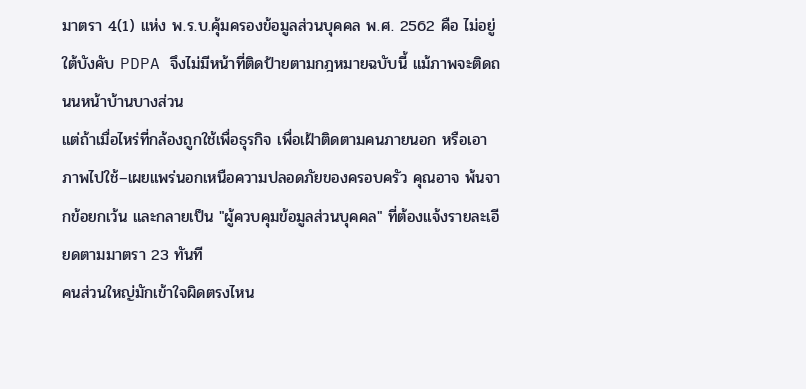มาตรา 4(1) แห่ง พ.ร.บ.คุ้มครองข้อมูลส่วนบุคคล พ.ศ. 2562 คือ ไม่อยู่ใต้บังคับ PDPA จึงไม่มีหน้าที่ติดป้ายตามกฎหมายฉบับนี้ แม้ภาพจะติดถนนหน้าบ้านบางส่วน
แต่ถ้าเมื่อไหร่ที่กล้องถูกใช้เพื่อธุรกิจ เพื่อเฝ้าติดตามคนภายนอก หรือเอาภาพไปใช้–เผยแพร่นอกเหนือความปลอดภัยของครอบครัว คุณอาจ พ้นจากข้อยกเว้น และกลายเป็น "ผู้ควบคุมข้อมูลส่วนบุคคล" ที่ต้องแจ้งรายละเอียดตามมาตรา 23 ทันที
คนส่วนใหญ่มักเข้าใจผิดตรงไหน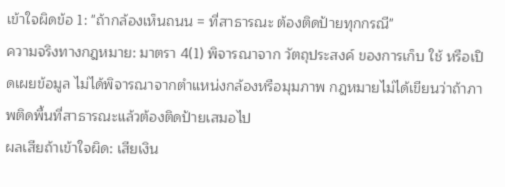เข้าใจผิดข้อ 1: "ถ้ากล้องเห็นถนน = ที่สาธารณะ ต้องติดป้ายทุกกรณี"
ความจริงทางกฎหมาย: มาตรา 4(1) พิจารณาจาก วัตถุประสงค์ ของการเก็บ ใช้ หรือเปิดเผยข้อมูล ไม่ได้พิจารณาจากตำแหน่งกล้องหรือมุมภาพ กฎหมายไม่ได้เขียนว่าถ้าภาพติดพื้นที่สาธารณะแล้วต้องติดป้ายเสมอไป
ผลเสียถ้าเข้าใจผิด: เสียเงิน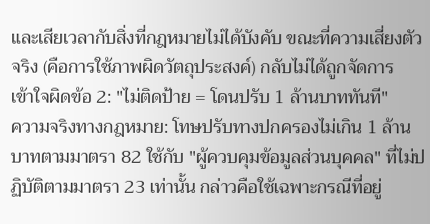และเสียเวลากับสิ่งที่กฎหมายไม่ได้บังคับ ขณะที่ความเสี่ยงตัวจริง (คือการใช้ภาพผิดวัตถุประสงค์) กลับไม่ได้ถูกจัดการ
เข้าใจผิดข้อ 2: "ไม่ติดป้าย = โดนปรับ 1 ล้านบาททันที"
ความจริงทางกฎหมาย: โทษปรับทางปกครองไม่เกิน 1 ล้านบาทตามมาตรา 82 ใช้กับ "ผู้ควบคุมข้อมูลส่วนบุคคล" ที่ไม่ปฏิบัติตามมาตรา 23 เท่านั้น กล่าวคือใช้เฉพาะกรณีที่อยู่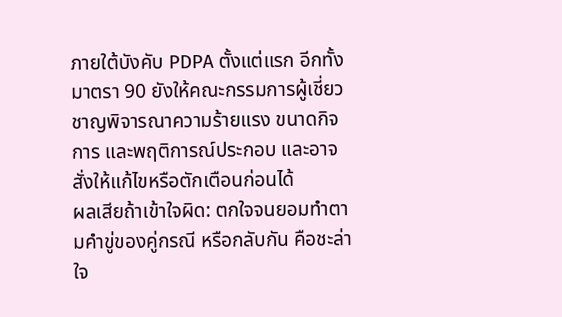ภายใต้บังคับ PDPA ตั้งแต่แรก อีกทั้งมาตรา 90 ยังให้คณะกรรมการผู้เชี่ยวชาญพิจารณาความร้ายแรง ขนาดกิจการ และพฤติการณ์ประกอบ และอาจสั่งให้แก้ไขหรือตักเตือนก่อนได้
ผลเสียถ้าเข้าใจผิด: ตกใจจนยอมทำตามคำขู่ของคู่กรณี หรือกลับกัน คือชะล่าใจ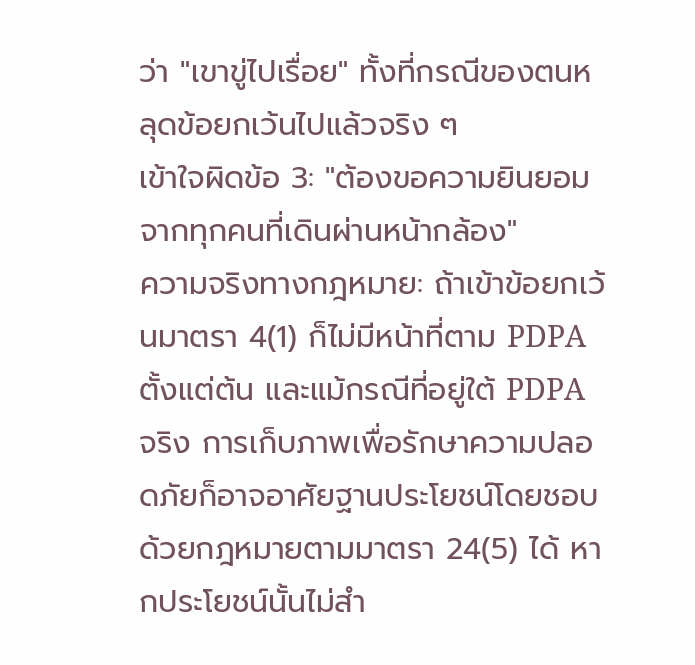ว่า "เขาขู่ไปเรื่อย" ทั้งที่กรณีของตนหลุดข้อยกเว้นไปแล้วจริง ๆ
เข้าใจผิดข้อ 3: "ต้องขอความยินยอมจากทุกคนที่เดินผ่านหน้ากล้อง"
ความจริงทางกฎหมาย: ถ้าเข้าข้อยกเว้นมาตรา 4(1) ก็ไม่มีหน้าที่ตาม PDPA ตั้งแต่ต้น และแม้กรณีที่อยู่ใต้ PDPA จริง การเก็บภาพเพื่อรักษาความปลอดภัยก็อาจอาศัยฐานประโยชน์โดยชอบด้วยกฎหมายตามมาตรา 24(5) ได้ หากประโยชน์นั้นไม่สำ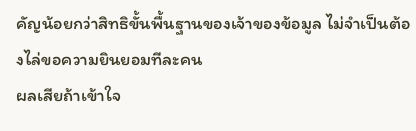คัญน้อยกว่าสิทธิขั้นพื้นฐานของเจ้าของข้อมูล ไม่จำเป็นต้องไล่ขอความยินยอมทีละคน
ผลเสียถ้าเข้าใจ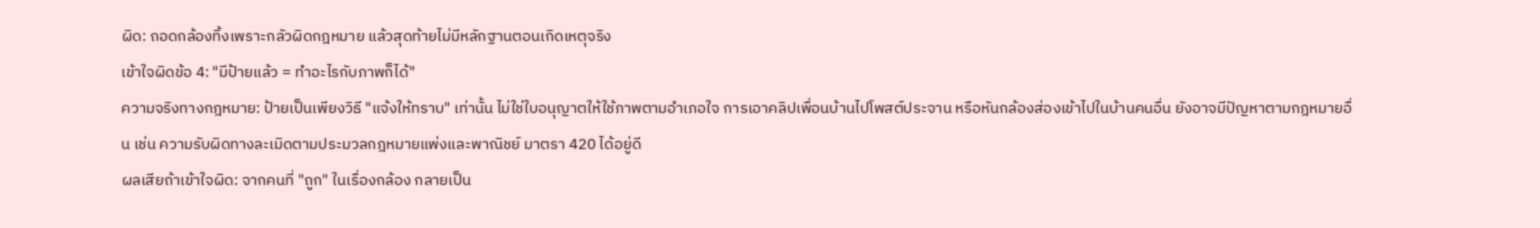ผิด: ถอดกล้องทิ้งเพราะกลัวผิดกฎหมาย แล้วสุดท้ายไม่มีหลักฐานตอนเกิดเหตุจริง
เข้าใจผิดข้อ 4: "มีป้ายแล้ว = ทำอะไรกับภาพก็ได้"
ความจริงทางกฎหมาย: ป้ายเป็นเพียงวิธี "แจ้งให้ทราบ" เท่านั้น ไม่ใช่ใบอนุญาตให้ใช้ภาพตามอำเภอใจ การเอาคลิปเพื่อนบ้านไปโพสต์ประจาน หรือหันกล้องส่องเข้าไปในบ้านคนอื่น ยังอาจมีปัญหาตามกฎหมายอื่น เช่น ความรับผิดทางละเมิดตามประมวลกฎหมายแพ่งและพาณิชย์ มาตรา 420 ได้อยู่ดี
ผลเสียถ้าเข้าใจผิด: จากคนที่ "ถูก" ในเรื่องกล้อง กลายเป็น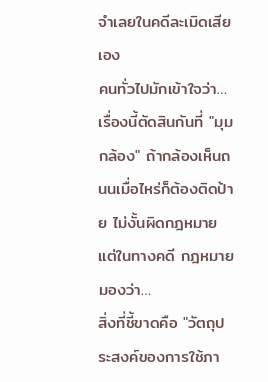จำเลยในคดีละเมิดเสียเอง
คนทั่วไปมักเข้าใจว่า…
เรื่องนี้ตัดสินกันที่ "มุมกล้อง" ถ้ากล้องเห็นถนนเมื่อไหร่ก็ต้องติดป้าย ไม่งั้นผิดกฎหมาย
แต่ในทางคดี กฎหมายมองว่า…
สิ่งที่ชี้ขาดคือ "วัตถุประสงค์ของการใช้ภา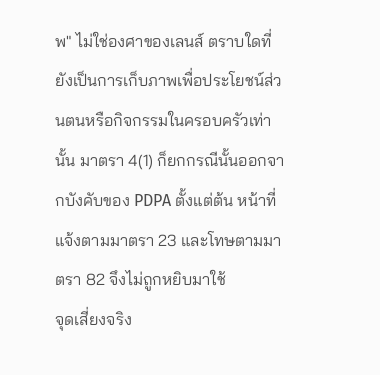พ" ไม่ใช่องศาของเลนส์ ตราบใดที่ยังเป็นการเก็บภาพเพื่อประโยชน์ส่วนตนหรือกิจกรรมในครอบครัวเท่านั้น มาตรา 4(1) ก็ยกกรณีนั้นออกจากบังคับของ PDPA ตั้งแต่ต้น หน้าที่แจ้งตามมาตรา 23 และโทษตามมาตรา 82 จึงไม่ถูกหยิบมาใช้
จุดเสี่ยงจริง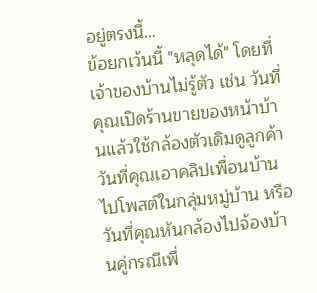อยู่ตรงนี้…
ข้อยกเว้นนี้ "หลุดได้" โดยที่เจ้าของบ้านไม่รู้ตัว เช่น วันที่คุณเปิดร้านขายของหน้าบ้านแล้วใช้กล้องตัวเดิมดูลูกค้า วันที่คุณเอาคลิปเพื่อนบ้านไปโพสต์ในกลุ่มหมู่บ้าน หรือวันที่คุณหันกล้องไปจ้องบ้านคู่กรณีเพื่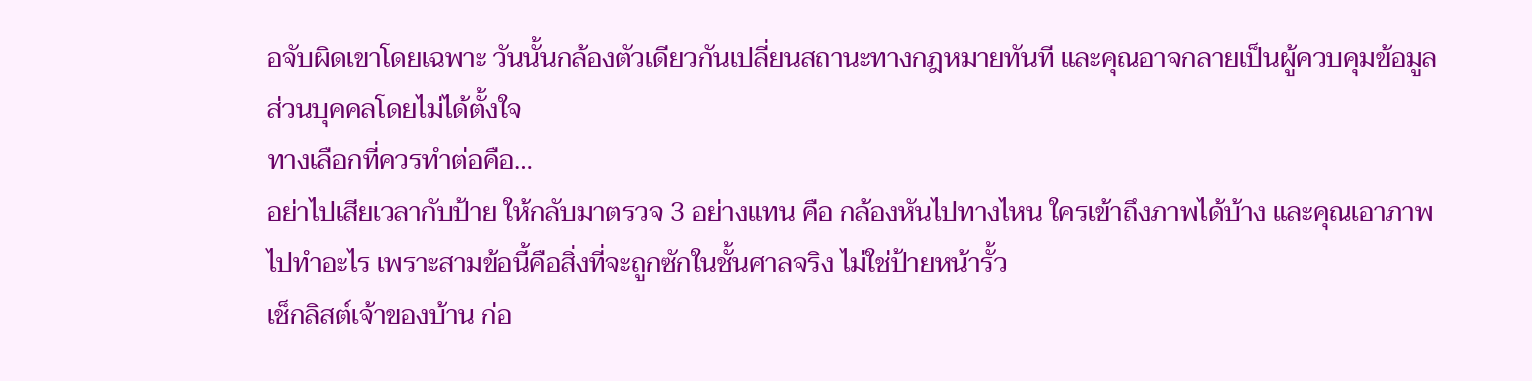อจับผิดเขาโดยเฉพาะ วันนั้นกล้องตัวเดียวกันเปลี่ยนสถานะทางกฎหมายทันที และคุณอาจกลายเป็นผู้ควบคุมข้อมูลส่วนบุคคลโดยไม่ได้ตั้งใจ
ทางเลือกที่ควรทำต่อคือ…
อย่าไปเสียเวลากับป้าย ให้กลับมาตรวจ 3 อย่างแทน คือ กล้องหันไปทางไหน ใครเข้าถึงภาพได้บ้าง และคุณเอาภาพไปทำอะไร เพราะสามข้อนี้คือสิ่งที่จะถูกซักในชั้นศาลจริง ไม่ใช่ป้ายหน้ารั้ว
เช็กลิสต์เจ้าของบ้าน ก่อ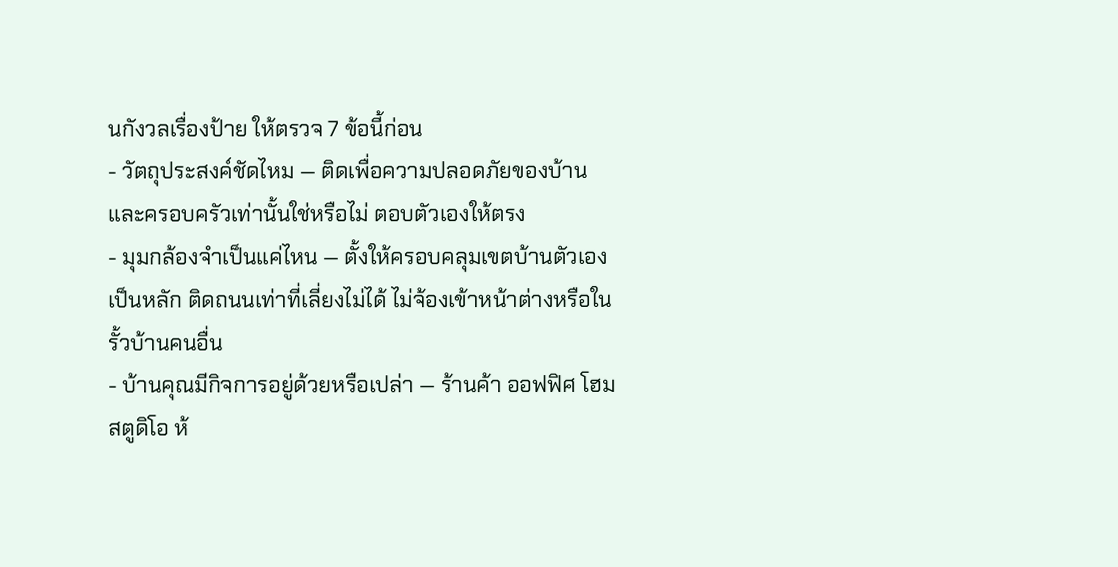นกังวลเรื่องป้าย ให้ตรวจ 7 ข้อนี้ก่อน
- วัตถุประสงค์ชัดไหม — ติดเพื่อความปลอดภัยของบ้านและครอบครัวเท่านั้นใช่หรือไม่ ตอบตัวเองให้ตรง
- มุมกล้องจำเป็นแค่ไหน — ตั้งให้ครอบคลุมเขตบ้านตัวเองเป็นหลัก ติดถนนเท่าที่เลี่ยงไม่ได้ ไม่จ้องเข้าหน้าต่างหรือในรั้วบ้านคนอื่น
- บ้านคุณมีกิจการอยู่ด้วยหรือเปล่า — ร้านค้า ออฟฟิศ โฮมสตูดิโอ ห้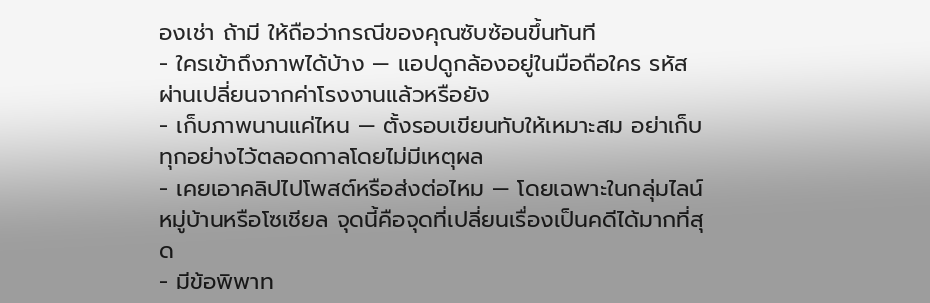องเช่า ถ้ามี ให้ถือว่ากรณีของคุณซับซ้อนขึ้นทันที
- ใครเข้าถึงภาพได้บ้าง — แอปดูกล้องอยู่ในมือถือใคร รหัสผ่านเปลี่ยนจากค่าโรงงานแล้วหรือยัง
- เก็บภาพนานแค่ไหน — ตั้งรอบเขียนทับให้เหมาะสม อย่าเก็บทุกอย่างไว้ตลอดกาลโดยไม่มีเหตุผล
- เคยเอาคลิปไปโพสต์หรือส่งต่อไหม — โดยเฉพาะในกลุ่มไลน์หมู่บ้านหรือโซเชียล จุดนี้คือจุดที่เปลี่ยนเรื่องเป็นคดีได้มากที่สุด
- มีข้อพิพาท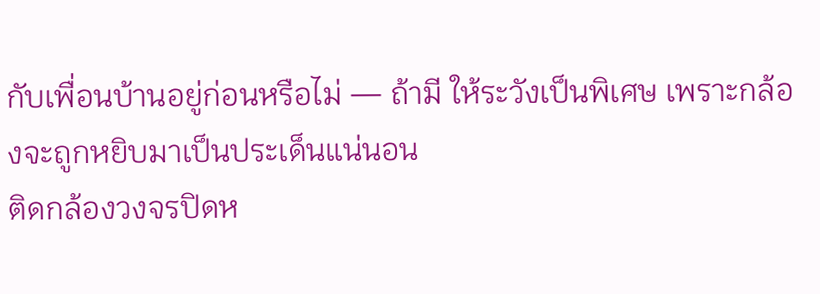กับเพื่อนบ้านอยู่ก่อนหรือไม่ — ถ้ามี ให้ระวังเป็นพิเศษ เพราะกล้องจะถูกหยิบมาเป็นประเด็นแน่นอน
ติดกล้องวงจรปิดห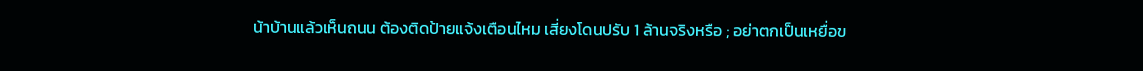น้าบ้านแล้วเห็นถนน ต้องติดป้ายแจ้งเตือนไหม เสี่ยงโดนปรับ 1 ล้านจริงหรือ ; อย่าตกเป็นเหยื่อข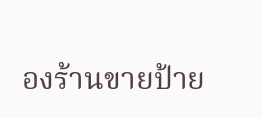องร้านขายป้าย